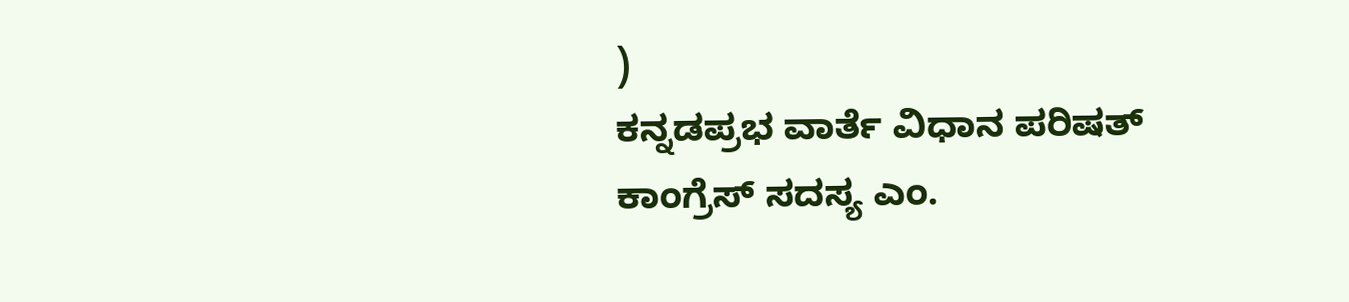)
ಕನ್ನಡಪ್ರಭ ವಾರ್ತೆ ವಿಧಾನ ಪರಿಷತ್
ಕಾಂಗ್ರೆಸ್ ಸದಸ್ಯ ಎಂ.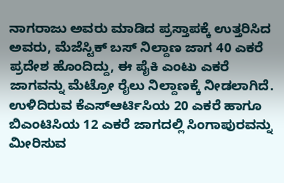ನಾಗರಾಜು ಅವರು ಮಾಡಿದ ಪ್ರಸ್ತಾಪಕ್ಕೆ ಉತ್ತರಿಸಿದ ಅವರು, ಮೆಜೆಸ್ಟಿಕ್ ಬಸ್ ನಿಲ್ದಾಣ ಜಾಗ 40 ಎಕರೆ ಪ್ರದೇಶ ಹೊಂದಿದ್ದು, ಈ ಪೈಕಿ ಎಂಟು ಎಕರೆ ಜಾಗವನ್ನು ಮೆಟ್ರೋ ರೈಲು ನಿಲ್ದಾಣಕ್ಕೆ ನೀಡಲಾಗಿದೆ. ಉಳಿದಿರುವ ಕೆಎಸ್ಆರ್ಟಿಸಿಯ 20 ಎಕರೆ ಹಾಗೂ ಬಿಎಂಟಿಸಿಯ 12 ಎಕರೆ ಜಾಗದಲ್ಲಿ ಸಿಂಗಾಪುರವನ್ನು ಮೀರಿಸುವ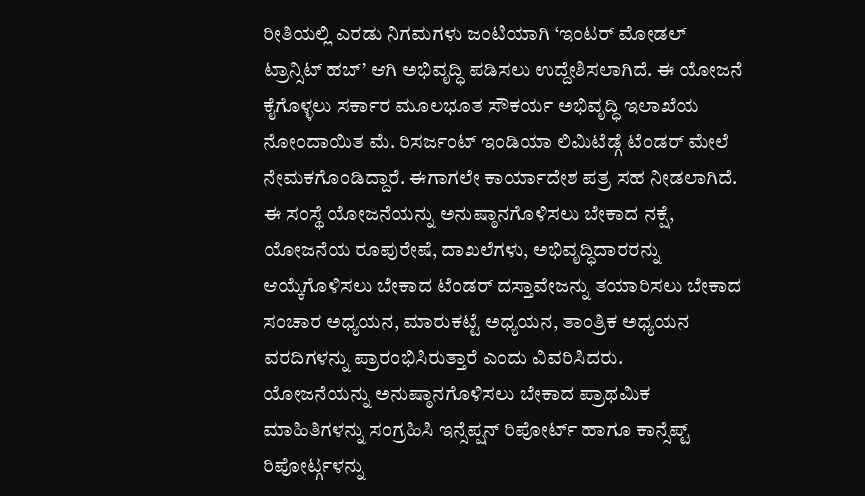ರೀತಿಯಲ್ಲಿ ಎರಡು ನಿಗಮಗಳು ಜಂಟಿಯಾಗಿ ‘ಇಂಟರ್ ಮೋಡಲ್ ಟ್ರಾನ್ಸಿಟ್ ಹಬ್’ ಆಗಿ ಅಭಿವೃದ್ಧಿ ಪಡಿಸಲು ಉದ್ದೇಶಿಸಲಾಗಿದೆ. ಈ ಯೋಜನೆ ಕೈಗೊಳ್ಳಲು ಸರ್ಕಾರ ಮೂಲಭೂತ ಸೌಕರ್ಯ ಅಭಿವೃದ್ಧಿ ಇಲಾಖೆಯ ನೋಂದಾಯಿತ ಮೆ. ರಿಸರ್ಜಂಟ್ ಇಂಡಿಯಾ ಲಿಮಿಟೆಡ್ಗೆ ಟೆಂಡರ್ ಮೇಲೆ ನೇಮಕಗೊಂಡಿದ್ದಾರೆ. ಈಗಾಗಲೇ ಕಾರ್ಯಾದೇಶ ಪತ್ರ ಸಹ ನೀಡಲಾಗಿದೆ. ಈ ಸಂಸ್ಥೆ ಯೋಜನೆಯನ್ನು ಅನುಷ್ಠಾನಗೊಳಿಸಲು ಬೇಕಾದ ನಕ್ಷೆ, ಯೋಜನೆಯ ರೂಪುರೇಷೆ, ದಾಖಲೆಗಳು, ಅಭಿವೃದ್ಧಿದಾರರನ್ನು ಆಯ್ಕೆಗೊಳಿಸಲು ಬೇಕಾದ ಟೆಂಡರ್ ದಸ್ತಾವೇಜನ್ನು ತಯಾರಿಸಲು ಬೇಕಾದ ಸಂಚಾರ ಅಧ್ಯಯನ, ಮಾರುಕಟ್ಟೆ ಅಧ್ಯಯನ, ತಾಂತ್ರಿಕ ಅಧ್ಯಯನ ವರದಿಗಳನ್ನು ಪ್ರಾರಂಭಿಸಿರುತ್ತಾರೆ ಎಂದು ವಿವರಿಸಿದರು.
ಯೋಜನೆಯನ್ನು ಅನುಷ್ಠಾನಗೊಳಿಸಲು ಬೇಕಾದ ಪ್ರಾಥಮಿಕ ಮಾಹಿತಿಗಳನ್ನು ಸಂಗ್ರಹಿಸಿ ಇನ್ಸೆಪ್ಷನ್ ರಿಪೋರ್ಟ್ ಹಾಗೂ ಕಾನ್ಸೆಪ್ಟ್ ರಿಪೋರ್ಟ್ಗಳನ್ನು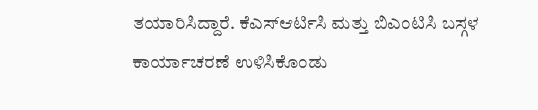ತಯಾರಿಸಿದ್ದಾರೆ. ಕೆಎಸ್ಆರ್ಟಿಸಿ ಮತ್ತು ಬಿಎಂಟಿಸಿ ಬಸ್ಗಳ ಕಾರ್ಯಾಚರಣೆ ಉಳಿಸಿಕೊಂಡು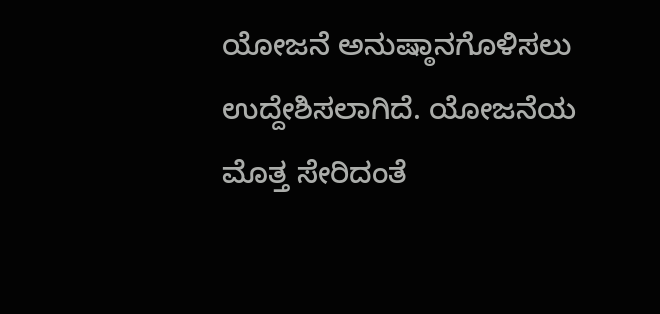ಯೋಜನೆ ಅನುಷ್ಠಾನಗೊಳಿಸಲು ಉದ್ದೇಶಿಸಲಾಗಿದೆ. ಯೋಜನೆಯ ಮೊತ್ತ ಸೇರಿದಂತೆ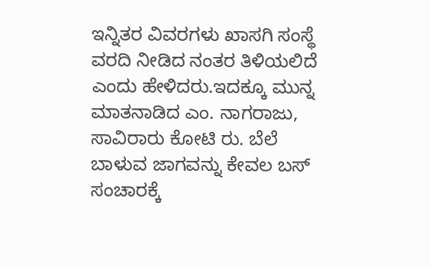ಇನ್ನಿತರ ವಿವರಗಳು ಖಾಸಗಿ ಸಂಸ್ಥೆ ವರದಿ ನೀಡಿದ ನಂತರ ತಿಳಿಯಲಿದೆ ಎಂದು ಹೇಳಿದರು.ಇದಕ್ಕೂ ಮುನ್ನ ಮಾತನಾಡಿದ ಎಂ. ನಾಗರಾಜು, ಸಾವಿರಾರು ಕೋಟಿ ರು. ಬೆಲೆ ಬಾಳುವ ಜಾಗವನ್ನು ಕೇವಲ ಬಸ್ ಸಂಚಾರಕ್ಕೆ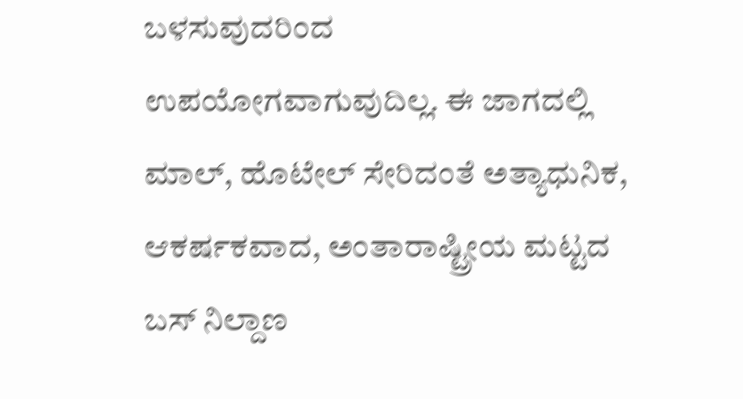ಬಳಸುವುದರಿಂದ ಉಪಯೋಗವಾಗುವುದಿಲ್ಲ. ಈ ಜಾಗದಲ್ಲಿ ಮಾಲ್, ಹೊಟೇಲ್ ಸೇರಿದಂತೆ ಅತ್ಯಾಧುನಿಕ, ಆಕರ್ಷಕವಾದ, ಅಂತಾರಾಷ್ಟ್ರೀಯ ಮಟ್ಟದ ಬಸ್ ನಿಲ್ದಾಣ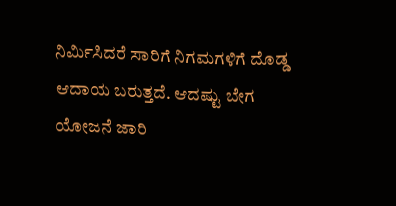ನಿರ್ಮಿಸಿದರೆ ಸಾರಿಗೆ ನಿಗಮಗಳಿಗೆ ದೊಡ್ಡ ಆದಾಯ ಬರುತ್ತದೆ. ಆದಷ್ಟು ಬೇಗ ಯೋಜನೆ ಜಾರಿ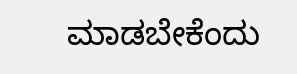ಮಾಡಬೇಕೆಂದು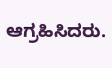ಆಗ್ರಹಿಸಿದರು.